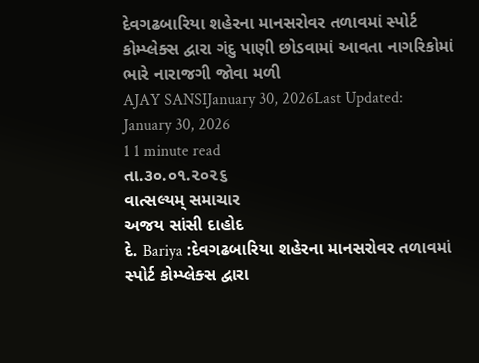દેવગઢબારિયા શહેરના માનસરોવર તળાવમાં સ્પોર્ટ કોમ્પ્લેક્સ દ્વારા ગંદુ પાણી છોડવામાં આવતા નાગરિકોમાં ભારે નારાજગી જોવા મળી
AJAY SANSIJanuary 30, 2026Last Updated: January 30, 2026
1 1 minute read
તા.૩૦.૦૧.૨૦૨૬
વાત્સલ્યમ્ સમાચાર
અજય સાંસી દાહોદ
દે. Bariya :દેવગઢબારિયા શહેરના માનસરોવર તળાવમાં સ્પોર્ટ કોમ્પ્લેક્સ દ્વારા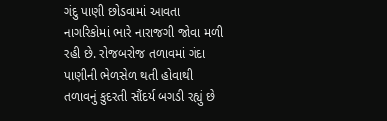ગંદુ પાણી છોડવામાં આવતા નાગરિકોમાં ભારે નારાજગી જોવા મળી રહી છે. રોજબરોજ તળાવમાં ગંદા પાણીની ભેળસેળ થતી હોવાથી તળાવનું કુદરતી સૌંદર્ય બગડી રહ્યું છે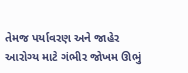તેમજ પર્યાવરણ અને જાહેર આરોગ્ય માટે ગંભીર જોખમ ઊભું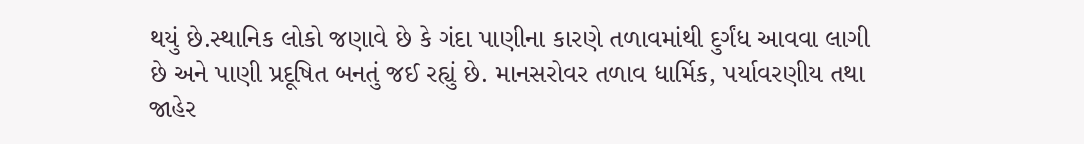થયું છે.સ્થાનિક લોકો જણાવે છે કે ગંદા પાણીના કારણે તળાવમાંથી દુર્ગંધ આવવા લાગી છે અને પાણી પ્રદૂષિત બનતું જઈ રહ્યું છે. માનસરોવર તળાવ ધાર્મિક, પર્યાવરણીય તથા જાહેર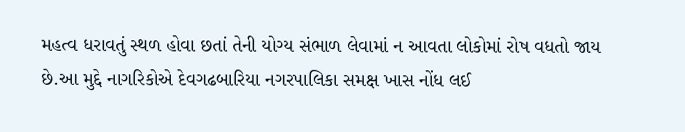મહત્વ ધરાવતું સ્થળ હોવા છતાં તેની યોગ્ય સંભાળ લેવામાં ન આવતા લોકોમાં રોષ વધતો જાય છે.આ મુદ્દે નાગરિકોએ દેવગઢબારિયા નગરપાલિકા સમક્ષ ખાસ નોંધ લઈ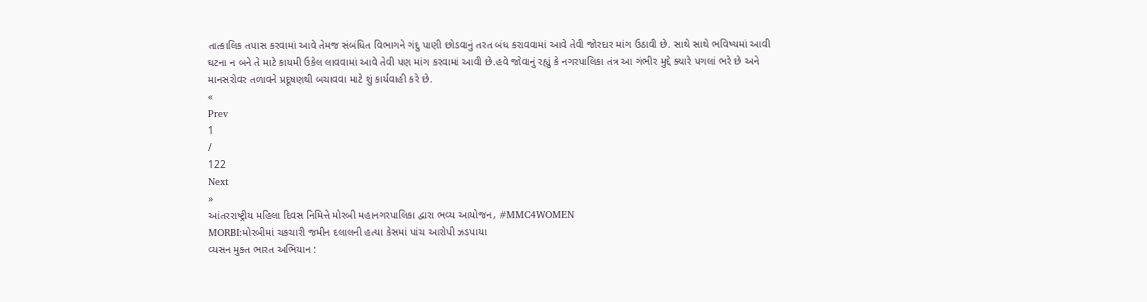તાત્કાલિક તપાસ કરવામાં આવે તેમજ સંબંધિત વિભાગને ગંદુ પાણી છોડવાનું તરત બંધ કરાવવામાં આવે તેવી જોરદાર માંગ ઉઠાવી છે. સાથે સાથે ભવિષ્યમાં આવી ઘટના ન બને તે માટે કાયમી ઉકેલ લાવવામાં આવે તેવી પણ માંગ કરવામાં આવી છે.હવે જોવાનું રહ્યું કે નગરપાલિકા તંત્ર આ ગંભીર મુદ્દે ક્યારે પગલાં ભરે છે અને માનસરોવર તળાવને પ્રદૂષણથી બચાવવા માટે શું કાર્યવાહી કરે છે.
«
Prev
1
/
122
Next
»
આંતરરાષ્ટ્રીય મહિલા દિવસ નિમિત્તે મોરબી મહાનગરપાલિકા દ્વારા ભવ્ય આયોજન, #MMC4WOMEN
MORBI:મોરબીમાં ચકચારી જમીન દલાલની હત્યા કેસમાં પાંચ આરોપી ઝડપાયા
વ્યસન મુક્ત ભારત અભિયાન :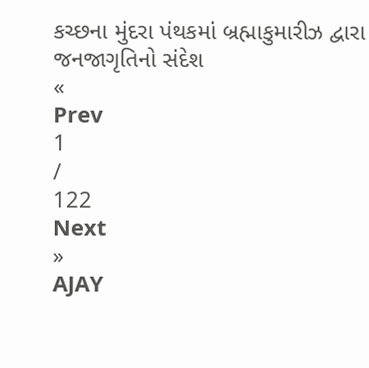કચ્છના મુંદરા પંથકમાં બ્રહ્માકુમારીઝ દ્વારા જનજાગૃતિનો સંદેશ
«
Prev
1
/
122
Next
»
AJAY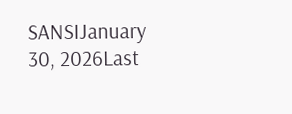SANSIJanuary 30, 2026Last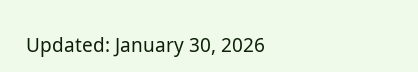Updated: January 30, 2026